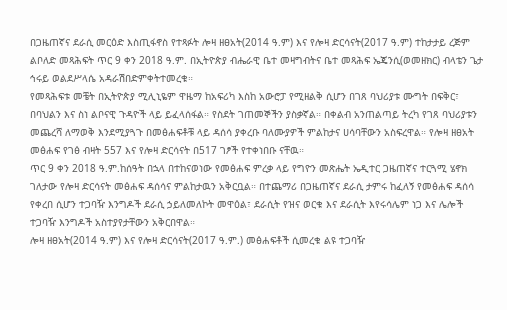በጋዜጠኛና ደራሲ መርዕድ እስጢፋኖስ የተጻፉት ሎዛ ዘፀአት(2014 ዓ.ም) እና የሎዛ ድርሳናት(2017 ዓ.ም) ተከታታይ ረጅም ልቦለድ መጻሕፍት ጥር 9 ቀን 2018 ዓ.ም. በኢትዮጵያ ብሔራዊ ቤተ መዛግብትና ቤተ መጻሕፍ ኤጄንሲ(ወመዘክር) ብላቴን ጌታ ኅሩይ ወልደሥላሴ አዳራሽበድምቀትተመረቁ።
የመጻሕፍቱ መቼት በኢትዮጵያ ሚሊኒዬም ዋዜማ ከአፍሪካ እስከ አውሮፓ የሚዘልቅ ሲሆን በገጸ ባህሪያቱ ሙግት በፍቅር፣ በባህልን እና ስነ ልቦናዊ ጉዳዮች ላይ ይፈላሰፋል። የስደት ገጠመኞችን ያስቃኛል። በቀልብ አንጠልጣይ ትረካ የገጸ ባህሪያቱን መጨረሻ ለማወቅ እንደሚያጓጉ በመፅሐፍቶቹ ላይ ዳሰሳ ያቀረቡ ባለሙያዎች ምልከታና ሀሳባቸውን አስፍረዋል። የሎዛ ዘፀአት መፅሐፍ የገፅ ብዛት 557 እና የሎዛ ድርሳናት በ517 ገፆች የተቀነበቡ ናቸዉ።
ጥር 9 ቀን 2018 ዓ.ም.ከሰዓት በኋላ በተከናወነው የመፅሐፍ ምረቃ ላይ የግዮን መጽሔት ኤዲተር ጋዜጠኛና ተርጓሚ ሄኖክ ገለታው የሎዛ ድርሳናት መፅሐፍ ዳሰሳና ምልከታዉን አቅርቧል። በተጨማሪ በጋዜጠኛና ደራሲ ታምሩ ከፈለኝ የመፅሐፍ ዳሰሳ የቀረበ ሲሆን ተጋባዥ እንግዶች ደራሲ ኃይለመለኮት መዋዕል፣ ደራሲት የዝና ወርቁ እና ደራሲት እየሩሳሌም ነጋ እና ሌሎች ተጋባዥ እንግዶች አስተያየታቸውን አቅርበዋል።
ሎዛ ዘፀአት(2014 ዓ.ም) እና የሎዛ ድርሳናት(2017 ዓ.ም.) መፅሐፍቶች ሲመረቁ ልዩ ተጋባዥ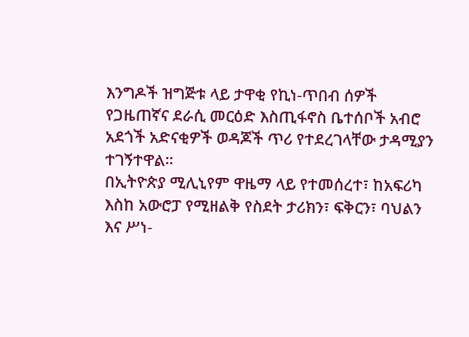እንግዶች ዝግጅቱ ላይ ታዋቂ የኪነ-ጥበብ ሰዎች የጋዜጠኛና ደራሲ መርዕድ እስጢፋኖስ ቤተሰቦች አብሮ አደጎች አድናቂዎች ወዳጆች ጥሪ የተደረገላቸው ታዳሚያን ተገኝተዋል።
በኢትዮጵያ ሚሊኒየም ዋዜማ ላይ የተመሰረተ፣ ከአፍሪካ እስከ አውሮፓ የሚዘልቅ የስደት ታሪክን፣ ፍቅርን፣ ባህልን እና ሥነ-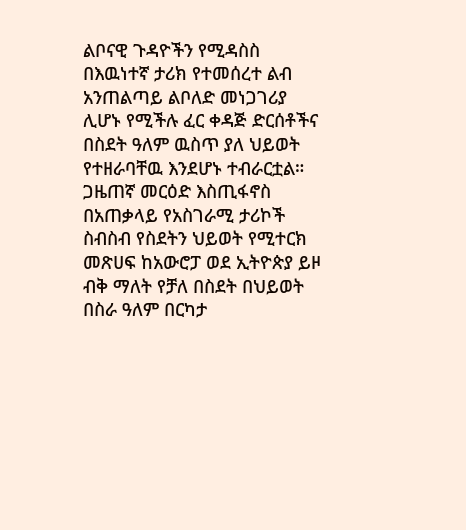ልቦናዊ ጉዳዮችን የሚዳስስ በእዉነተኛ ታሪክ የተመሰረተ ልብ አንጠልጣይ ልቦለድ መነጋገሪያ ሊሆኑ የሚችሉ ፈር ቀዳጅ ድርሰቶችና በስደት ዓለም ዉስጥ ያለ ህይወት የተዘራባቸዉ እንደሆኑ ተብራርቷል።
ጋዜጠኛ መርዕድ እስጢፋኖስ በአጠቃላይ የአስገራሚ ታሪኮች ስብስብ የስደትን ህይወት የሚተርክ መጽሀፍ ከአውሮፓ ወደ ኢትዮጵያ ይዞ ብቅ ማለት የቻለ በስደት በህይወት በስራ ዓለም በርካታ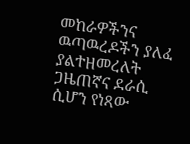መከራዎችንና ዉጣዉረዶችን ያለፈ ያልተዘመረለት ጋዜጠኛና ደራሲ ሲሆን የነጻው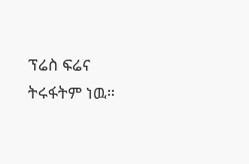ፕሬስ ፍሬና ትሩፋትም ነዉ።